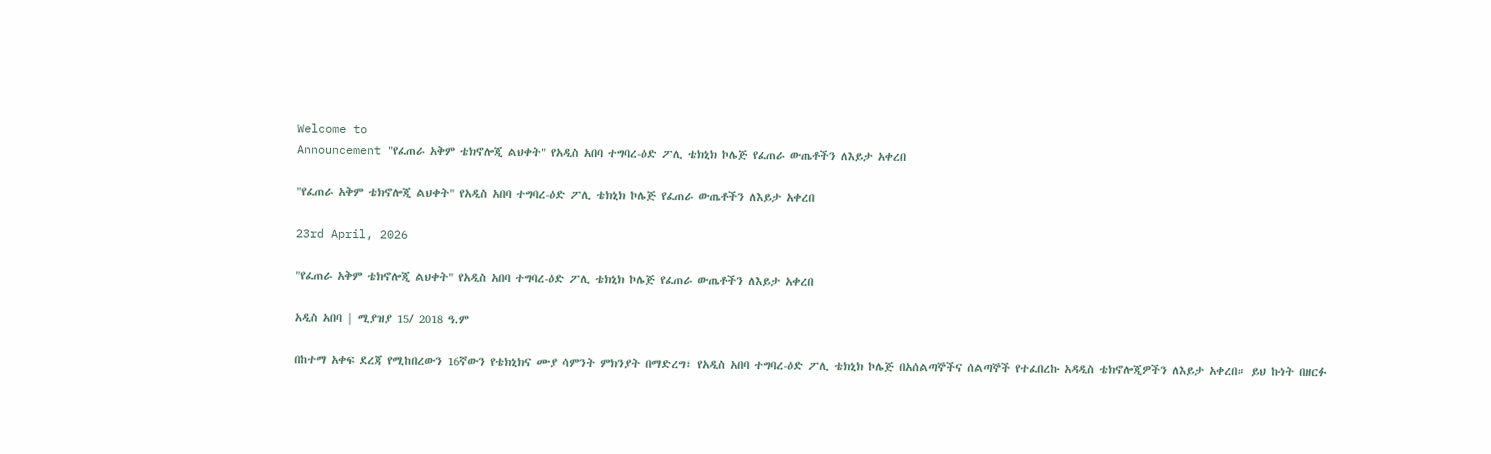Welcome to
Announcement "የፈጠራ አቅም ቴክኖሎጂ ልህቀት" የአዲስ አበባ ተግባረ-ዕድ ፖሊ ቴክኒክ ኮሌጅ የፈጠራ ውጤቶችን ለእይታ አቀረበ

"የፈጠራ አቅም ቴክኖሎጂ ልህቀት" የአዲስ አበባ ተግባረ-ዕድ ፖሊ ቴክኒክ ኮሌጅ የፈጠራ ውጤቶችን ለእይታ አቀረበ

23rd April, 2026

"የፈጠራ አቅም ቴክኖሎጂ ልህቀት" የአዲስ አበባ ተግባረ-ዕድ ፖሊ ቴክኒክ ኮሌጅ የፈጠራ ውጤቶችን ለእይታ አቀረበ

አዲስ አበባ | ሚያዝያ 15/ 2018 ዓ.ም

በከተማ አቀፍ ደረጃ የሚከበረውን 16ኛውን የቴክኒክና ሙያ ሳምንት ምክንያት በማድረግ፣ የአዲስ አበባ ተግባረ-ዕድ ፖሊ ቴክኒክ ኮሌጅ በአሰልጣኞችና ሰልጣኞች የተፈበረኩ አዳዲስ ቴክኖሎጂዎችን ለእይታ አቀረበ። ይህ ኩነት በዘርፉ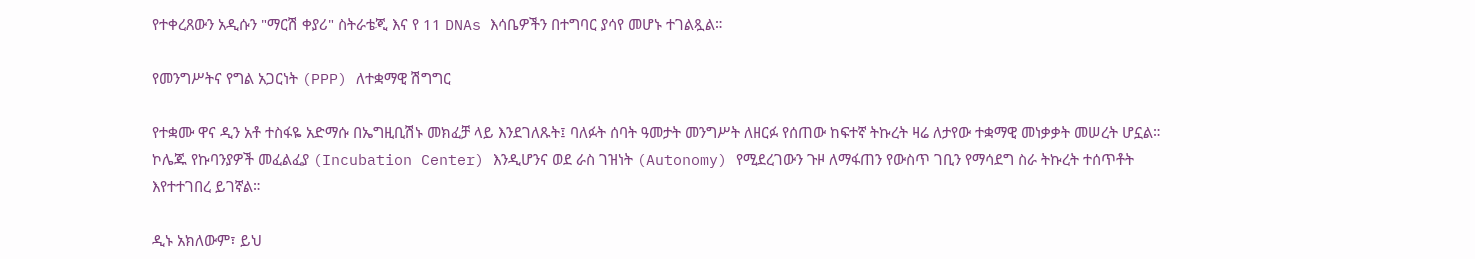የተቀረጸውን አዲሱን "ማርሽ ቀያሪ" ስትራቴጂ እና የ 11 DNAs እሳቤዎችን በተግባር ያሳየ መሆኑ ተገልጿል።

የመንግሥትና የግል አጋርነት (PPP) ለተቋማዊ ሽግግር

የተቋሙ ዋና ዲን አቶ ተስፋዬ አድማሱ በኤግዚቢሽኑ መክፈቻ ላይ እንደገለጹት፤ ባለፉት ሰባት ዓመታት መንግሥት ለዘርፉ የሰጠው ከፍተኛ ትኩረት ዛሬ ለታየው ተቋማዊ መነቃቃት መሠረት ሆኗል። ኮሌጁ የኩባንያዎች መፈልፈያ (Incubation Center) እንዲሆንና ወደ ራስ ገዝነት (Autonomy) የሚደረገውን ጉዞ ለማፋጠን የውስጥ ገቢን የማሳደግ ስራ ትኩረት ተሰጥቶት እየተተገበረ ይገኛል።

ዲኑ አክለውም፣ ይህ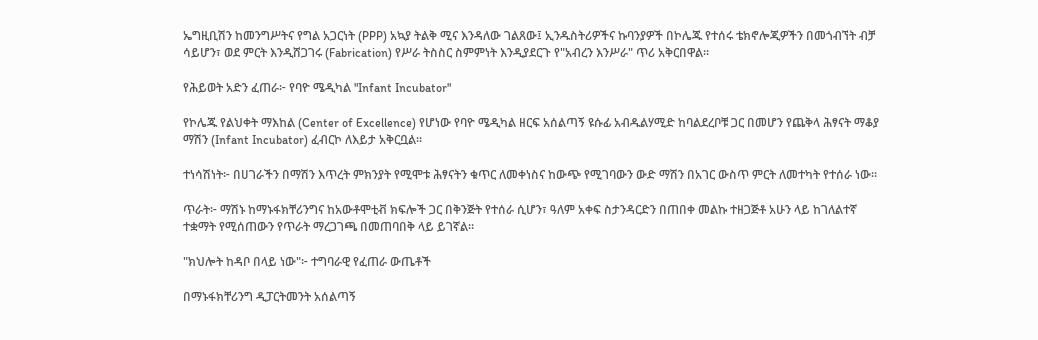ኤግዚቢሽን ከመንግሥትና የግል አጋርነት (PPP) አኳያ ትልቅ ሚና እንዳለው ገልጸው፤ ኢንዱስትሪዎችና ኩባንያዎች በኮሌጁ የተሰሩ ቴክኖሎጂዎችን በመጎብኘት ብቻ ሳይሆን፣ ወደ ምርት እንዲሸጋገሩ (Fabrication) የሥራ ትስስር ስምምነት እንዲያደርጉ የ"አብረን እንሥራ" ጥሪ አቅርበዋል።

የሕይወት አድን ፈጠራ፦ የባዮ ሜዲካል "Infant Incubator"

የኮሌጁ የልህቀት ማእከል (Center of Excellence) የሆነው የባዮ ሜዲካል ዘርፍ አሰልጣኝ ዩሱፊ አብዱልሃሚድ ከባልደረቦቹ ጋር በመሆን የጨቅላ ሕፃናት ማቆያ ማሽን (Infant Incubator) ፈብርኮ ለእይታ አቅርቧል።

ተነሳሽነት፦ በሀገራችን በማሽን እጥረት ምክንያት የሚሞቱ ሕፃናትን ቁጥር ለመቀነስና ከውጭ የሚገባውን ውድ ማሽን በአገር ውስጥ ምርት ለመተካት የተሰራ ነው።

ጥራት፦ ማሽኑ ከማኑፋክቸሪንግና ከአውቶሞቲቭ ክፍሎች ጋር በቅንጅት የተሰራ ሲሆን፣ ዓለም አቀፍ ስታንዳርድን በጠበቀ መልኩ ተዘጋጅቶ አሁን ላይ ከገለልተኛ ተቋማት የሚሰጠውን የጥራት ማረጋገጫ በመጠባበቅ ላይ ይገኛል።

"ክህሎት ከዳቦ በላይ ነው"፦ ተግባራዊ የፈጠራ ውጤቶች

በማኑፋክቸሪንግ ዲፓርትመንት አሰልጣኝ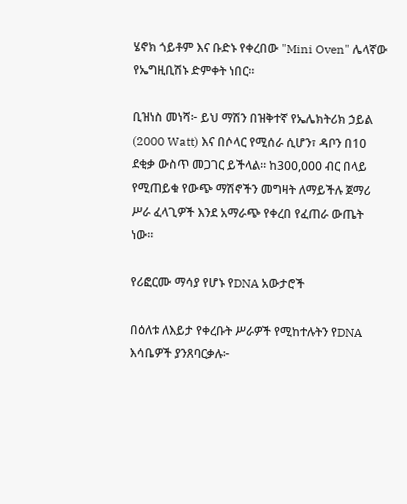ሄኖክ ጎይቶም እና ቡድኑ የቀረበው "Mini Oven" ሌላኛው የኤግዚቢሽኑ ድምቀት ነበር።

ቢዝነስ መነሻ፦ ይህ ማሽን በዝቅተኛ የኤሌክትሪክ ኃይል (2000 Watt) እና በሶላር የሚሰራ ሲሆን፣ ዳቦን በ10 ደቂቃ ውስጥ መጋገር ይችላል። ከ300,000 ብር በላይ የሚጠይቁ የውጭ ማሽኖችን መግዛት ለማይችሉ ጀማሪ ሥራ ፈላጊዎች እንደ አማራጭ የቀረበ የፈጠራ ውጤት ነው።

የሪፎርሙ ማሳያ የሆኑ የDNA አውታሮች

በዕለቱ ለእይታ የቀረቡት ሥራዎች የሚከተሉትን የDNA እሳቤዎች ያንጸባርቃሉ፦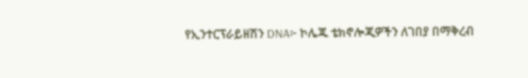የኢንተርፕራይዘሽን DNA፦ ኮሌጁ ቴክኖሎጂዎችን ለገበያ በማቅረብ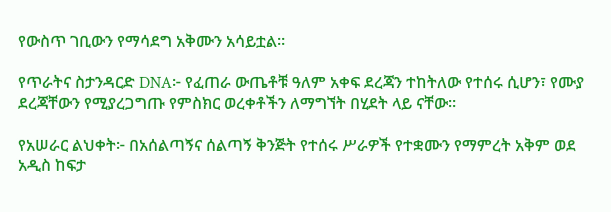የውስጥ ገቢውን የማሳደግ አቅሙን አሳይቷል።

የጥራትና ስታንዳርድ DNA፦ የፈጠራ ውጤቶቹ ዓለም አቀፍ ደረጃን ተከትለው የተሰሩ ሲሆን፣ የሙያ ደረጃቸውን የሚያረጋግጡ የምስክር ወረቀቶችን ለማግኘት በሂደት ላይ ናቸው።

የአሠራር ልህቀት፦ በአሰልጣኝና ሰልጣኝ ቅንጅት የተሰሩ ሥራዎች የተቋሙን የማምረት አቅም ወደ አዲስ ከፍታ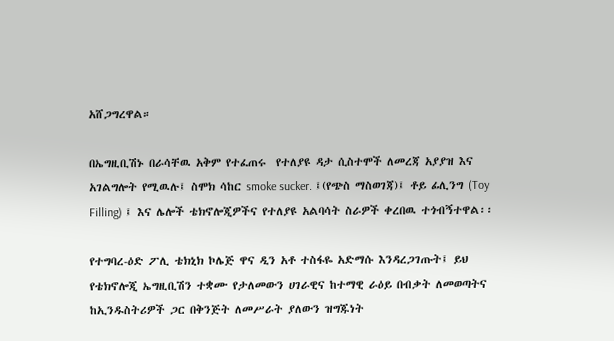አሸጋግረዋል።

በኤግዚቢሽኑ በራሳቸዉ አቅም የተፈጠሩ  የተለያዩ ዳታ ሲስተሞች ለመረጃ አያያዝ እና አገልግሎት የሚዉሉ፤ ስሞክ ሳከር smoke sucker. ፤(የጭስ ማስወገጃ)፤ ቶይ ፊሊንግ (Toy Filling) ፤ እና ሌሎች ቴክኖሎጂዎችና የተለያዩ አልባሳት ስራዎች ቀረበዉ ተጎብኝተዋል፡፡

የተግባረ-ዕድ ፖሊ ቴክኒክ ኮሌጅ ዋና ዲን አቶ ተስፋዬ አድማሱ እንዳረጋገጡት፤ ይህ የቴክኖሎጂ ኤግዚቢሽን ተቋሙ የታለመውን ሀገራዊና ከተማዊ ራዕይ በብቃት ለመወጣትና ከኢንዱስትሪዎች ጋር በቅንጅት ለመሥራት ያለውን ዝግጁነት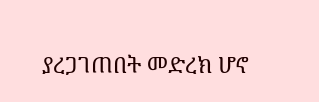ያረጋገጠበት መድረክ ሆኖ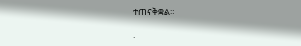ተጠናቅቋል።

.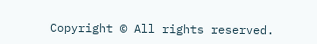Copyright © All rights reserved.